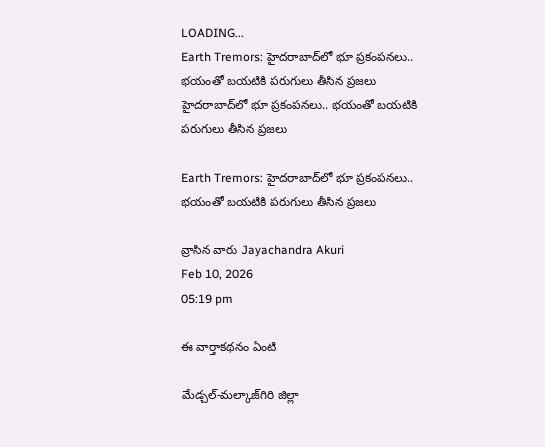LOADING...
Earth Tremors: హైదరాబాద్‌లో భూ ప్రకంపనలు.. భయంతో బయటికి పరుగులు తీసిన ప్రజలు
హైదరాబాద్‌లో భూ ప్రకంపనలు.. భయంతో బయటికి పరుగులు తీసిన ప్రజలు

Earth Tremors: హైదరాబాద్‌లో భూ ప్రకంపనలు.. భయంతో బయటికి పరుగులు తీసిన ప్రజలు

వ్రాసిన వారు Jayachandra Akuri
Feb 10, 2026
05:19 pm

ఈ వార్తాకథనం ఏంటి

మేడ్చల్‌-మల్కాజ్‌గిరి జిల్లా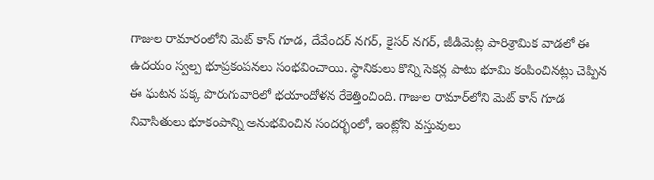గాజుల రామారంలోని మెట్ కాన్ గూడ, దేవేందర్ నగర్, కైసర్ నగర్, జీడిమెట్ల పారిశ్రామిక వాడలో ఈ ఉదయం స్వల్ప భూప్రకంపనలు సంభవించాయి. స్థానికులు కొన్ని సెకన్ల పాటు భూమి కంపించినట్లు చెప్పిన ఈ ఘటన పక్క పొరుగువారిలో భయాందోళన రేకెత్తించింది. గాజుల రామార్‌లోని మెట్ కాన్ గూడ నివాసితులు భూకంపాన్ని అనుభవించిన సందర్భంలో, ఇంట్లోని వస్తువులు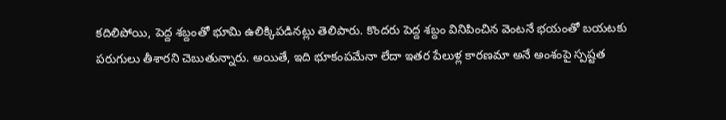కదిలిపోయి, పెద్ద శబ్దంతో భూమి ఉలిక్కిపడినట్లు తెలిపారు. కొందరు పెద్ద శబ్దం వినిపించిన వెంటనే భయంతో బయటకు పరుగులు తీశారని చెబుతున్నారు. అయితే, ఇది భూకంపమేనా లేదా ఇతర పేలుళ్ల కారణమా అనే అంశంపై స్పష్టత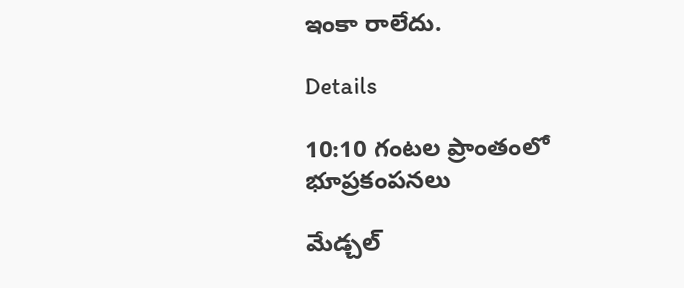ఇంకా రాలేదు.

Details

10:10 గంటల ప్రాంతంలో భూప్రకంపనలు

మేడ్చల్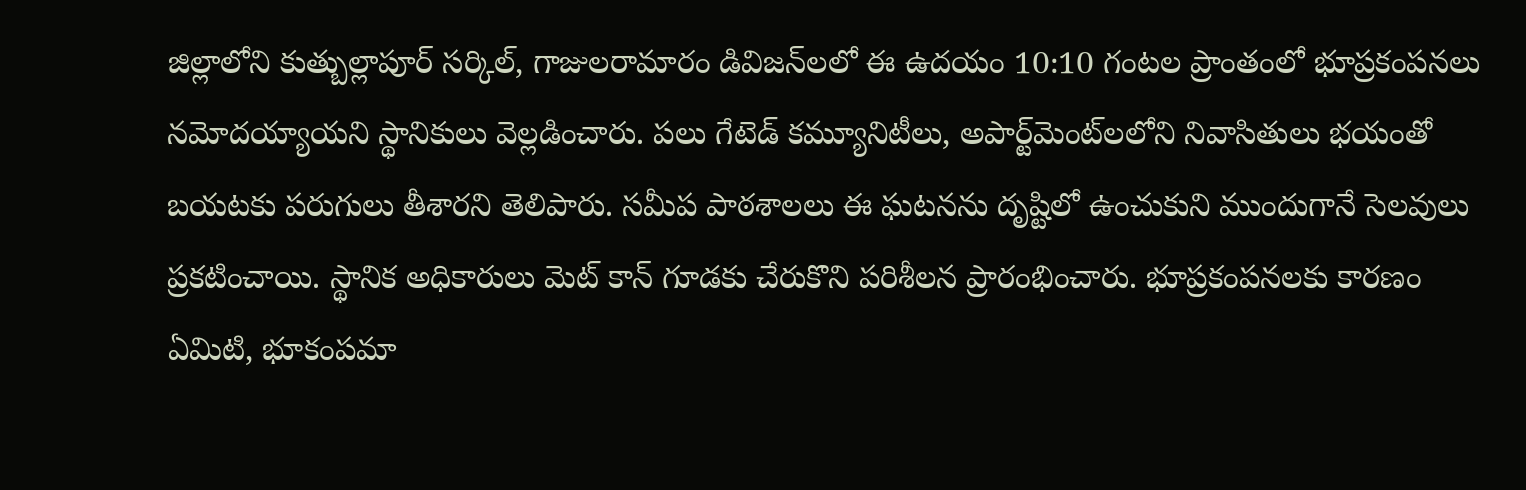జిల్లాలోని కుత్బుల్లాపూర్ సర్కిల్, గాజులరామారం డివిజన్‌లలో ఈ ఉదయం 10:10 గంటల ప్రాంతంలో భూప్రకంపనలు నమోదయ్యాయని స్థానికులు వెల్లడించారు. పలు గేటెడ్ కమ్యూనిటీలు, అపార్ట్‌మెంట్‌లలోని నివాసితులు భయంతో బయటకు పరుగులు తీశారని తెలిపారు. సమీప పాఠశాలలు ఈ ఘటనను దృష్టిలో ఉంచుకుని ముందుగానే సెలవులు ప్రకటించాయి. స్థానిక అధికారులు మెట్ కాన్ గూడకు చేరుకొని పరిశీలన ప్రారంభించారు. భూప్రకంపనలకు కారణం ఏమిటి, భూకంపమా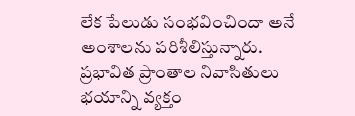లేక పేలుడు సంభవించిందా అనే అంశాలను పరిశీలిస్తున్నారు. ప్రభావిత ప్రాంతాల నివాసితులు భయాన్ని వ్యక్తం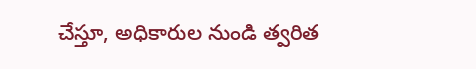చేస్తూ, అధికారుల నుండి త్వరిత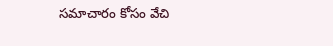సమాచారం కోసం వేచి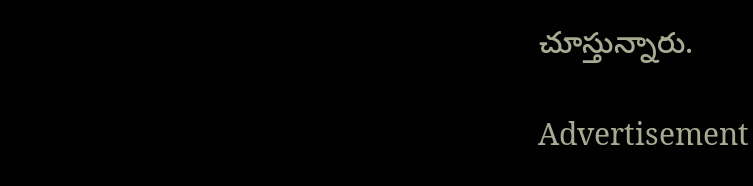చూస్తున్నారు.

Advertisement